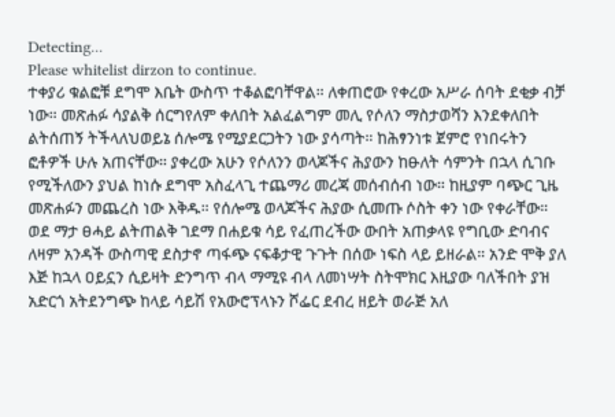Detecting...
Please whitelist dirzon to continue.
ተቀያሪ ቁልፎቹ ደግሞ እቤት ውስጥ ተቆልፎባቸዋል። ለቀጠሮው የቀረው አሥራ ሰባት ደቂቃ ብቻ ነው። መጽሐፉ ሳያልቅ ሰርግየለም ቀለበት አልፈልግም መሊ የሶለን ማስታወሻን እንደቀለበት ልትሰጠኝ ትችላለህወይኔ ሰሎሜ የሚያደርጋትን ነው ያሳጣት። ከሕፃንነቱ ጀምሮ የነበሩትን ፎቶዎች ሁሉ አጠናቸው። ያቀረው አሁን የሶለንን ወላጆችና ሕያውን ከፁለት ሳምንት በኋላ ሲገቡ የሚችለውን ያህል ከነሱ ደግሞ አስፈላጊ ተጨማሪ መረጃ መሰብሰብ ነው። ከዚያም ባጭር ጊዜ መጽሐፉን መጨረስ ነው እቅዱ። የሰሎሜ ወላጆችና ሕያው ሲመጡ ሶስት ቀን ነው የቀራቸው። ወደ ማታ ፀሓይ ልትጠልቅ ገደማ በሐይቁ ሳይ የፈጠረችው ውበት አጠቃላዩ የግቢው ድባብና ለዛም አንዳች ውስጣዊ ደስታኖ ጣፋጭ ናፍቆታዊ ጉጉት በሰው ነፍስ ላይ ይዘራል። አንድ ሞቅ ያለ እጅ ከኋላ ዐይኗን ሲይዛት ድንግጥ ብላ ማሚዩ ብላ ለመነሣት ስትሞክር እዚያው ባለችበት ያዝ አድርጎ አትደንግጭ ከላይ ሳይሽ የአውሮፕላኑን ሾፌር ደብረ ዘይት ወራጅ አለ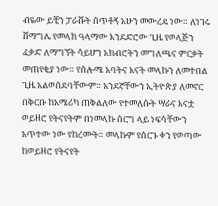ብዬው ይቺን ፓራሹት ሰጥቶኝ አሁን መውረዴ ነው። ለነገሩ ሸማግሌ የመላክ ዓላማው እንደድሮው ጊዜ የወላጅን ፈቃድ ለማግኘት ሳይሆን አክብሮትን መግለጫና ምርቃት መጠየቂያ ነው። የሰሎሜ አባትና እናት መላኩን ለመተበል ጊዜ አልወሰደባቸውም። አንደኛቸውን ኢትዮጵያ ለመኖር በቅርቡ ከአሜሪካ ጠቅልለው የተመለሱት ሣራና እናቷ ወይዘሮ የትናየትም በነመላኩ ሰርግ ላይ ነፍሳቸውን አጥተው ነው የከረሙት። መላኩም የሰርጉ ቀን የወጣው ከወይዘሮ የትናየት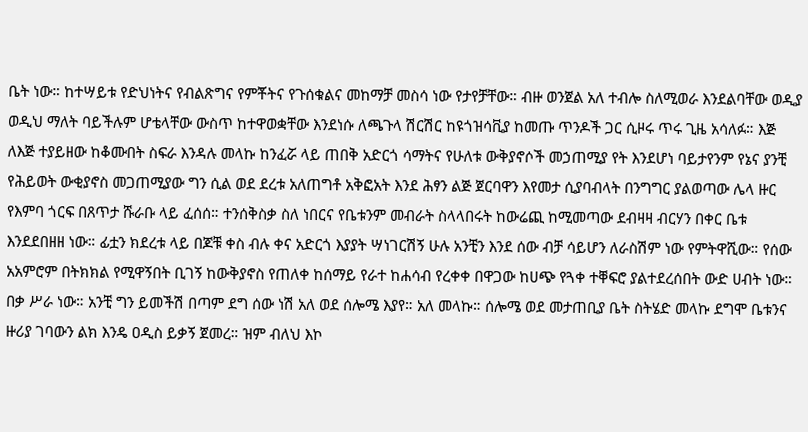ቤት ነው። ከተሣይቱ የድህነትና የብልጽግና የምቾትና የጉሰቁልና መከማቻ መስሳ ነው የታየቻቸው። ብዙ ወንጀል አለ ተብሎ ስለሚወራ እንደልባቸው ወዲያ ወዲህ ማለት ባይችሉም ሆቴላቸው ውስጥ ከተዋወቋቸው እንደነሱ ለጫጉላ ሽርሽር ከዩጎዝሳቪያ ከመጡ ጥንዶች ጋር ሲዞሩ ጥሩ ጊዜ አሳለፉ። እጅ ለእጅ ተያይዘው ከቆሙበት ስፍራ እንዳሉ መላኩ ከንፈሯ ላይ ጠበቅ አድርጎ ሳማትና የሁለቱ ውቅያኖሶች መኃጠሚያ የት እንደሆነ ባይታየንም የኔና ያንቺ የሕይወት ውቂያኖስ መጋጠሚያው ግን ሲል ወደ ደረቱ አለጠግቶ አቅፎአት እንደ ሕፃን ልጅ ጀርባዋን እየመታ ሲያባብላት በንግግር ያልወጣው ሌላ ዙር የእምባ ጎርፍ በጸጥታ ሹራቡ ላይ ፈሰሰ። ተንሰቅስቃ ስለ ነበርና የቤቱንም መብራት ስላላበሩት ከውሬጪ ከሚመጣው ደብዛዛ ብርሃን በቀር ቤቱ እንደደበዘዘ ነው። ፊቷን ክደረቱ ላይ በጆቹ ቀስ ብሉ ቀና አድርጎ እያያት ሣነገርሽኝ ሁሉ አንቺን እንደ ሰው ብቻ ሳይሆን ለራስሽም ነው የምትዋሺው። የሰው አአምሮም በትክክል የሚዋኝበት ቢገኝ ከውቅያኖስ የጠለቀ ከሰማይ የራተ ከሐሳብ የረቀቀ በዋጋው ከሀጭ የጓቀ ተቐፍሮ ያልተደረሰበት ውድ ሀብት ነው።
በቃ ሥራ ነው። አንቺ ግን ይመችሽ በጣም ደግ ሰው ነሽ አለ ወደ ሰሎሜ እያየ። አለ መላኩ። ሰሎሜ ወደ መታጠቢያ ቤት ስትሄድ መላኩ ደግሞ ቤቱንና ዙሪያ ገባውን ልክ እንዴ ዐዲስ ይቃኝ ጀመረ። ዝም ብለህ እኮ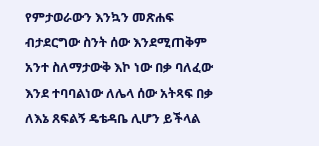የምታወራውን እንኳን መጽሐፍ ብታደርግው ስንት ሰው እንደሚጠቅም አንተ ስለማታውቅ እኮ ነው በቃ ባለፈው እንደ ተባባልነው ለሌላ ሰው አትጻፍ በቃ ለእኔ ጸፍልኝ ዴቴዳቤ ሊሆን ይችላል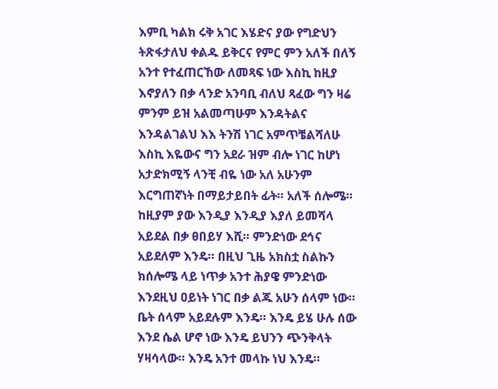እምቢ ካልክ ሩቅ አገር እሄድና ያው የግድህን ትጽፋታለህ ቀልዱ ይቅርና የምር ምን አለች በለኝ አንተ የተፈጠርኸው ለመጻፍ ነው እስኪ ከዚያ እኖያለን በቃ ላንድ አንባቢ ብለህ ጻፈው ግን ዛሬ ምንም ይዝ አልመጣሁም እንዳትልና እንዳልገልህ እእ ትንሽ ነገር አምጥቼልሻለሁ እስኪ እዬውና ግን አደራ ዝም ብሎ ነገር ከሆነ አታድክሚኝ ላንቺ ብዬ ነው አለ አሁንም እርግጠኛነት በማይታይበት ፊት። አለች ሰሎሜ። ከዚያም ያው እንዲያ እንዲያ እያለ ይመሻላ አይደል በቃ ፀበይሃ እሺ። ምንድነው ደኅና አይደለም እንዴ። በዚህ ጊዜ አክስቷ ስልኩን ክሰሎሜ ላይ ነጥቃ አንተ ሕያዌ ምንድነው እንደዚህ ዐይነት ነገር በቃ ልጁ አሁን ሰላም ነው። ቤት ሰላም አይደሉም እንዴ። እንዴ ይሄ ሁሉ ሰው እንደ ሴል ሆኖ ነው እንዴ ይህንን ጭንቅላት ሃዛሳላው። እንዴ አንተ መላኩ ነህ እንዴ።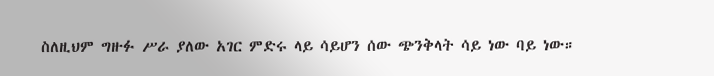ስለዚህም ግዙፉ ሥራ ያለው አገር ምድሩ ላይ ሳይሆን ሰው ጭንቅላት ሳይ ነው ባይ ነው።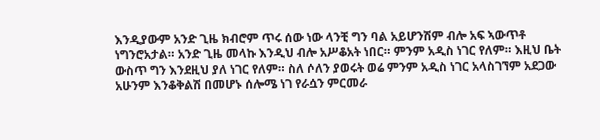እንዲያውም አንድ ጊዜ ክብሮም ጥሩ ሰው ነው ላንቺ ግን ባል አይሆንሽም ብሎ አፍ ኣውጥቶ ነግንሮአታል። አንድ ጊዜ መላኩ እንዲህ ብሎ አሥቆአት ነበር። ምንም አዲስ ነገር የለም። እዚህ ቤት ውስጥ ግን እንደዚህ ያለ ነገር የለም። ስለ ሶለን ያወሩት ወሬ ምንም አዲስ ነገር አላስገኘም አደጋው አሁንም እንቆቅልሽ በመሆኑ ሰሎሜ ነገ የራሷን ምርመራ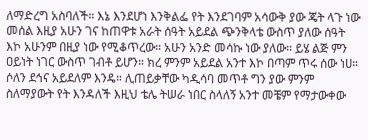ለማድረግ አስባለች። እኔ እንደሆነ እንቅልፌ የት እንደገባም አሳውቅ ያው ጄት ላጉ ነው መሰል እዚያ አሁን ገና ከጠዋቱ አራት ሰዓት አይደል ጭንቅላቴ ውስጥ ያለው ሰዓት እኮ አሁንም በዚያ ነው የሚቆጥረው። አሁን አንድ መሳኩ ነው ያለው። ይሄ ልጅ ምን ዐይነት ነገር ውስጥ ገብቶ ይሆን። ክረ ምንም አይደል አንተ እኮ በጣም ጥሩ ሰው ነሀ። ሶለን ደኅና አይደለም እንዴ። ሊጠይቃቸው ካዲሳባ መጥቶ ግን ያው ምንም ስለማያውት የት እንዳለች እዚህ ቴሌ ትሠራ ነበር ስላለኝ አንተ መቼም የማታውቀው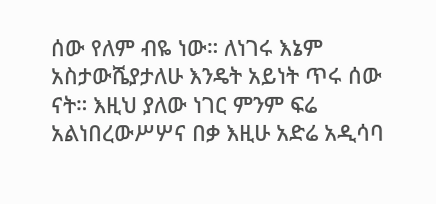ሰው የለም ብዬ ነው። ለነገሩ እኔም አስታውሼያታለሁ እንዴት አይነት ጥሩ ሰው ናት። እዚህ ያለው ነገር ምንም ፍሬ አልነበረውሥሦና በቃ እዚሁ አድሬ አዲሳባ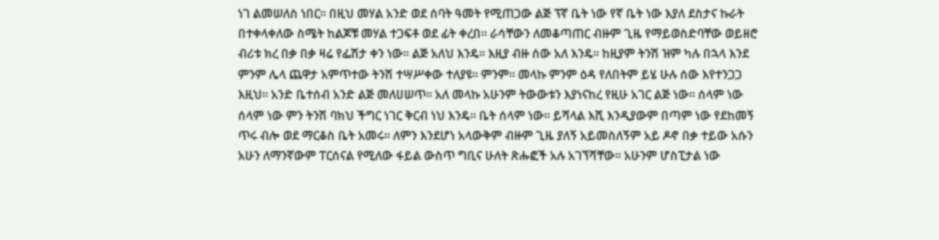ነገ ልመሠለስ ነበር። በዚህ መሃል አንድ ወደ ሰባት ዓመት የሚጠጋው ልጅ ፕኛ ቤት ነው የኛ ቤት ነው እያለ ደስታና ኩራት በተቀላቀለው ስሜት ከልጆቹ መሃል ተጋፍቶ ወደ ፊት ቀረበ። ራሳቸውን ለመቆጣጠር ብዙም ጊዜ የማይወስድባቸው ወይዘሮ ብሪቱ ክረ በቃ በቃ ዛሬ የፌሽታ ቀን ነው። ልጅ አለህ እንዴ። እዚያ ብዙ ሰው አለ እንዴ። ከዚያም ትንሽ ዝም ካሉ በኋላ እንደ ምንም ሌላ ጨዋታ አምጥተው ትንሽ ተሣሥቀው ተለያዩ። ምንም። መላኩ ምንም ዕዳ የለበትም ይሄ ሁሉ ሰው እየተንጋጋ እዚህ። አንድ ቤተሰብ አንድ ልጅ መለሀሠጥ። አለ መላኩ አሁንም ትውውቱን እያነናከረ የዚሁ አገር ልጅ ነው። ሰላም ነው ሰላም ነው ምን ትንሽ ባክህ ችግር ነገር ቅርብ ነህ እንዴ። ቤት ሰላም ነው። ይሻላል እሺ እንዲያውም በጣም ነው የደከመኝ ጥሩ ብሎ ወደ ማርቆስ ቤት አመሩ። ለምን እንደሆነ አላውቅም ብዙም ጊዜ ያለኝ አይመስለኝም አይ ዶኖ በቃ ተይው አሱን አሁን ለማንኛውም ፐርሰናል የሚለው ፋይል ውስጥ ግቢና ሁለት ጽሑፎች አሉ አገኘሻቸው። አሁንም ሆስፒታል ነው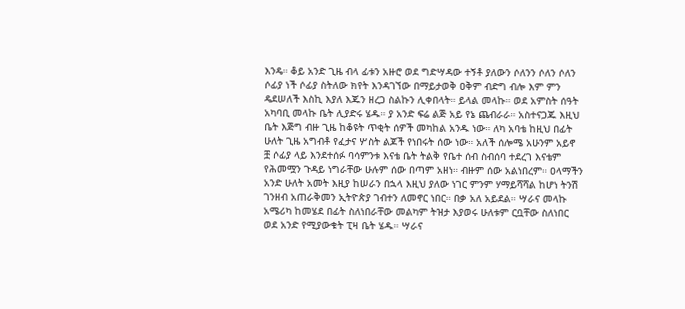እንዴ። ቆይ አንድ ጊዜ ብላ ፊቱን አዙሮ ወደ ግድሣዳው ተኝቶ ያለውን ሶለንን ሶለን ሶለን ሶፊያ ነች ሶፊያ ስትለው ክየት እንዳገኘው በማይታወቅ ዐቅም ብድግ ብሎ እም ምን ዴደሠለች እስኪ እያለ እጁን ዘረጋ ስልኩን ሊቀበላት። ይላል መላኩ። ወደ አምስት ሰዓት አካባቢ መላኩ ቤት ሊያድሩ ሄዱ። ያ አንድ ፍሬ ልጅ አይ የኔ ጨብራራ። አስተናጋጁ እዚህ ቤት እጅግ ብዙ ጊዜ ከቆዩት ጥቂት ሰዎች መካከል አንዱ ነው። ለካ አባቴ ከዚህ በፊት ሁለት ጊዜ አግብቶ የፈታና ሦስት ልጆች የነበሩት ሰው ነው። አለች ሰሎሜ አሁንም አይኖ ቿ ሶፊያ ላይ እንደተሰፉ ባሳምንቱ እናቴ ቤት ትልቅ የቤተ ሰብ ስብሰባ ተደረገ እናቴም የሕመሟን ጉዳይ ነግራቸው ሁሉም ሰው በጣም አዘነ። ብዙም ሰው አልነበረም። ዐላማችን አንድ ሁለት አመት እዚያ ከሠራን በኋላ እዚህ ያለው ነገር ምንም ሃማይሻሻል ከሆነ ትንሽ ገንዘብ አጠራቅመን ኢትዮጵያ ገብተን ለመኖር ነበር። በቃ አለ አይደል። ሣራና መላኩ አሜሪካ ከመሄደ በፊት ስለነበራቸው መልካም ትዝታ እያወሩ ሁለቱም ርቧቸው ስለነበር ወደ አንድ የሚያውቁት ፒዛ ቤት ሄዱ። ሣራና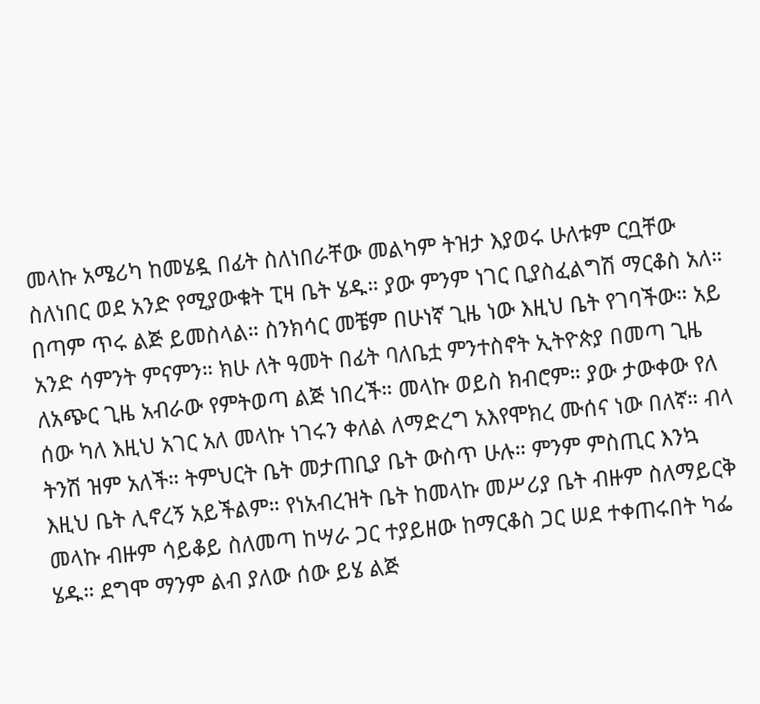መላኩ አሜሪካ ከመሄዷ በፊት ስለነበራቸው መልካም ትዝታ እያወሩ ሁለቱም ርቧቸው ስለነበር ወደ አንድ የሚያውቁት ፒዛ ቤት ሄዱ። ያው ምንም ነገር ቢያስፈልግሽ ማርቆስ አለ። በጣም ጥሩ ልጅ ይመስላል። ስንክሳር መቼም በሁነኛ ጊዜ ነው እዚህ ቤት የገባችው። አይ አንድ ሳምንት ምናምን። ክሁ ለት ዓመት በፊት ባለቤቷ ምንተስኖት ኢትዮጵያ በመጣ ጊዜ ለአጭር ጊዜ አብራው የምትወጣ ልጅ ነበረች። መላኩ ወይስ ክብሮም። ያው ታውቀው የለ ሰው ካለ እዚህ አገር አለ መላኩ ነገሩን ቀለል ለማድረግ አእየሞክረ ሙሰና ነው በለኛ። ብላ ትንሽ ዝም አለች። ትምህርት ቤት መታጠቢያ ቤት ውስጥ ሁሉ። ምንም ምስጢር እንኳ እዚህ ቤት ሊኖረኝ አይችልም። የነአብረዝት ቤት ከመላኩ መሥሪያ ቤት ብዙም ስለማይርቅ መላኩ ብዙም ሳይቆይ ስለመጣ ከሣራ ጋር ተያይዘው ከማርቆስ ጋር ሠደ ተቀጠሩበት ካፌ ሄዱ። ደግሞ ማንም ልብ ያለው ሰው ይሄ ልጅ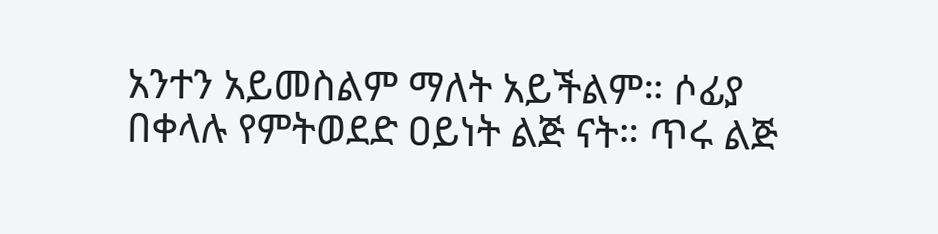አንተን አይመስልም ማለት አይችልም። ሶፊያ በቀላሉ የምትወደድ ዐይነት ልጅ ናት። ጥሩ ልጅ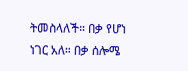ትመስላለች። በቃ የሆነ ነገር አለ። በቃ ሰሎሜ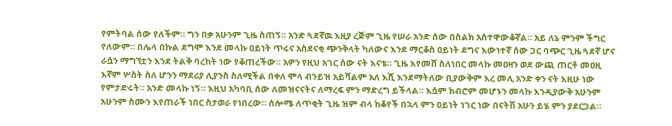የምትባል ሰው የለችም። ግን በቃ አሁንም ጊዜ ስጠኝ። አንድ ጓደኛዉ እዚያ ረጅም ጊዜ የሠራ አንድ ሰው በስልክ አስተዋውቆኛል። አይ ለኔ ምንም ችግር የለውም። በሌላ በኩል ደግሞ እንደ መላኩ ዐይነት ጥሩና አስደናቂ ጭንቅላት ካለውና እንደ ማርቆስ ዐይነት ደግና እውነተኛ ሰው ጋር ባጭር ጊዜ ጓደኛ ሆና ራሷን ማግኘቷን እንደ ትልቅ ባረከት ነው የቆጠረችው። አዎን የዚህ አገር ሰው ናት እናቴ። ጊዜ እየመሸ ስለነበር መላኩ መዐዛን ወደ ውጪ ጠርቶ መዐዚ እኛም ሦስት ስለ ሆንን ማደሪያ ሊያንስ ስለሚችል በቀለ ሞላ ብንይዝ አይሻልም አለ እሺ እንደማትለው ቢያውቅም እረ መሊ አንድ ቀን ናት እዚሁ ነው የምታድሩት። አንድ መላኩ ነኝ። እዚህ አካባቢ ሰው ለመዝናናትና ለማረፍ ምን ማድረግ ይችላል። እሷም ክብሮም መሆኑን መላኩ እንዲያውቅ አሁንም አሁንም ስሙን እየጠራች ነበር ስታወራ የነበረው። ሰሎሜ ለጥቂት ጊዜ ዝም ብላ ከቆየች በኋላ ምን ዐይነት ነገር ነው በናትሽ አሁን ይሄ ምን ያደርጋል።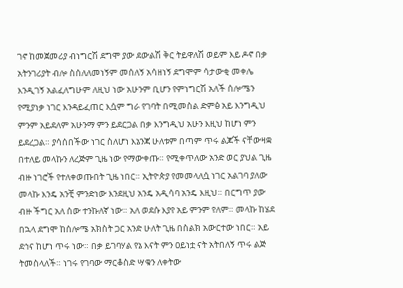ገኖ ከመጀመሪያ ብነግርሽ ደግሞ ያው ደውልሽ ቅር ትይዋለሽ ወይም እይ ዶኖ በቃ አትንገሪያት ብሎ ስሰለለመነኝም መሰለኝ አሳዘነኝ ደግሞም ሳታውቂ መቀሌ እንዲገኝ አልፈለግሁም ለዚህ ነው አሁንም ቢሆን የምነግርሽ አለች ሰሎሜን የሚያነቃ ነገር እንዳይፈጠር እሷም ግራ የገባት በሚመስል ድምፅ አይ እንግዲህ ምንም አይደለም አሁንማ ምን ይደርጋል በቃ እንግዲህ አሁን እዚህ ከሆነ ምን ይደረጋል። ያሳሰበችው ነገር ስለሆነ እኔንጃ ሁለቱም በጣም ጥሩ ልጆች ናቸውዛቋ በተለይ መላኩን ለረጅም ጊዜ ነው የማውቀጡ። የሚቀጥለው አንድ ወር ያህል ጊዜ ብዙ ነገሮች የተለቀወጡበት ጊዜ ነበር። ኢትዮጵያ የመመላለሷ ነገር አልገባ ያለው መላኩ እንዴ አንቺ ምንድነው እንደዚህ አንዴ አዲሳባ አንዴ እዚህ። በርግጥ ያው ብዙ ችግር አለ ሰው ተንኩለኛ ነው። አለ ወደሱ እያየ አይ ምንም የለም። መላኩ ከሄደ በኋላ ደግሞ ከሰሎሜ አክስት ጋር አንድ ሁለት ጊዜ በስልክ አውርተው ነበር። አይ ደኅና ከሆነ ጥሩ ነው። በቃ ይገባሃል የኔ እናት ምን ዐይነቷ ናት አትበለኝ ጥሩ ልጅ ትመስላለች። ነገሩ የገባው ማርቆስድ ሣቁን ለቀትው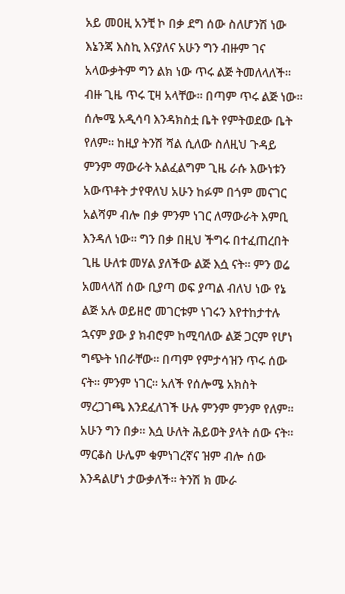አይ መዐዚ አንቺ ኮ በቃ ደግ ሰው ስለሆንሽ ነው እኔንጃ እስኪ እናያለና አሁን ግን ብዙም ገና አላውቃትም ግን ልክ ነው ጥሩ ልጅ ትመለላለች። ብዙ ጊዜ ጥሩ ፒዛ አላቸው። በጣም ጥሩ ልጅ ነው። ሰሎሜ አዲሳባ እንዳክስቷ ቤት የምትወደው ቤት የለም። ከዚያ ትንሽ ሻል ሲለው ስለዚህ ጉዳይ ምንም ማውራት አልፈልግም ጊዜ ራሱ እውነቱን አውጥቶት ታየዋለህ አሁን ከፉም በጎም መናገር አልሻም ብሎ በቃ ምንም ነገር ለማውራት እምቢ እንዳለ ነው። ግን በቃ በዚህ ችግሩ በተፈጠረበት ጊዜ ሁለቱ መሃል ያለችው ልጅ እሷ ናት። ምን ወሬ አመላላሸ ሰው ቢያጣ ወፍ ያጣል ብለህ ነው የኔ ልጅ አሉ ወይዘሮ መገርቱም ነገሩን እየተከታተሉ ኋናም ያው ያ ክብሮም ከሚባለው ልጅ ጋርም የሆነ ግጭት ነበራቸው። በጣም የምታሳዝን ጥሩ ሰው ናት። ምንም ነገር። አለች የሰሎሜ አክስት ማረጋገጫ እንደፈለገች ሁሉ ምንም ምንም የለም። አሁን ግን በቃ። እሷ ሁለት ሕይወት ያላት ሰው ናት። ማርቆስ ሁሌም ቁምነገረኛና ዝም ብሎ ሰው እንዳልሆነ ታውቃለች። ትንሽ ክ ሙራ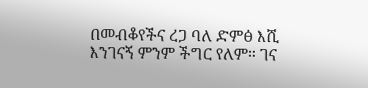በመብቆየችና ረጋ ባለ ድምፅ እሺ እንገናኝ ምንም ችግር የለም። ገና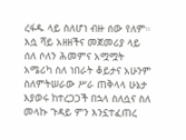ረፋዱ ላይ ስለሆነ ብዙ ሰው የለም። እሷ ሻይ አዘዘችና መጀመሪያ ላይ ሰለ ሶለን ሕመምና አሟሟት አሜሪካ ስለ ነበራት ቆይታና አሁንም ስለምትሠራው ሥራ ጠቅላላ ሁኔታ እያወሩ ከተረጋጋች በኋላ ስለሷና ስለ መላኩ ጉዳይ ምን እንኗተፈጠረ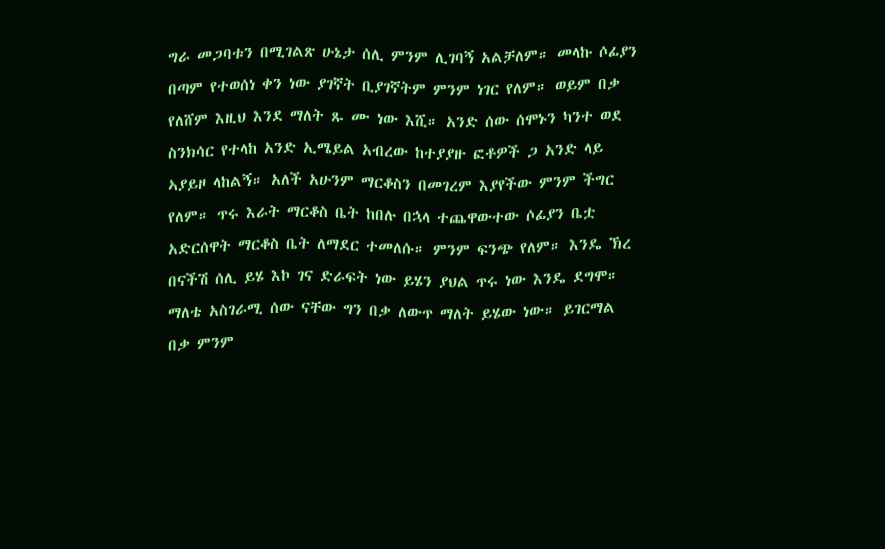ግራ መጋባቱን በሚገልጽ ሁኔታ ሰሊ ምንም ሊገባኝ አልቻለም። መላኩ ሶፊያን በጣም የተወሰነ ቀን ነው ያገኛት ቢያገኛትም ምንም ነገር የለም። ወይም በቃ የለሸም እዚህ እንደ ማለት ጹ ሙ ነው እሺ። አንድ ሰው ሰሞኑን ካንተ ወደ ስንክሳር የተላከ አንድ ኢሜይል አብረው ከተያያዙ ፎቶዎች ጋ አንድ ላይ ኣያይዞ ላከልኝ። አለች አሁንም ማርቆስን በመገረም እያየችው ምንም ችግር የለም። ጥሩ እራት ማርቆስ ቤት ከበሉ በኋላ ተጨዋውተው ሶፊያን ቤቷ አድርሰዋት ማርቆስ ቤት ለማደር ተመለሱ። ምንም ፍንጭ የለም። እንዴ ኽረ በናችሽ ሰሊ ይሄ እኮ ገና ድራፍት ነው ይሄን ያህል ጥሩ ነው እንዴ ደግሞ። ማለቴ አስገራሚ ሰው ናቸው ግን በቃ ለውጥ ማለት ይሄው ነው። ይገርማል በቃ ምንም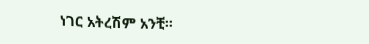ነገር አትረሽም አንቺ።